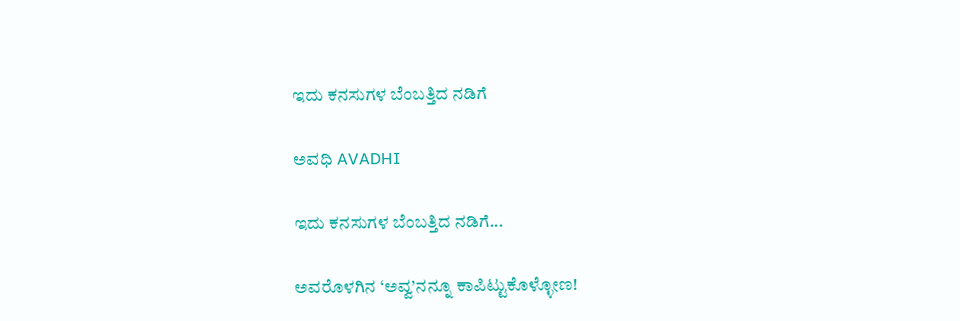ಇದು ಕನಸುಗಳ ಬೆಂಬತ್ತಿದ ನಡಿಗೆ‍

ಅವಧಿ AVADHI

ಇದು ಕನಸುಗಳ ಬೆಂಬತ್ತಿದ ನಡಿಗೆ...

ಅವರೊಳಗಿನ ‘ಅವ್ವ’ನನ್ನೂ ಕಾಪಿಟ್ಟುಕೊಳ್ಳೋಣ!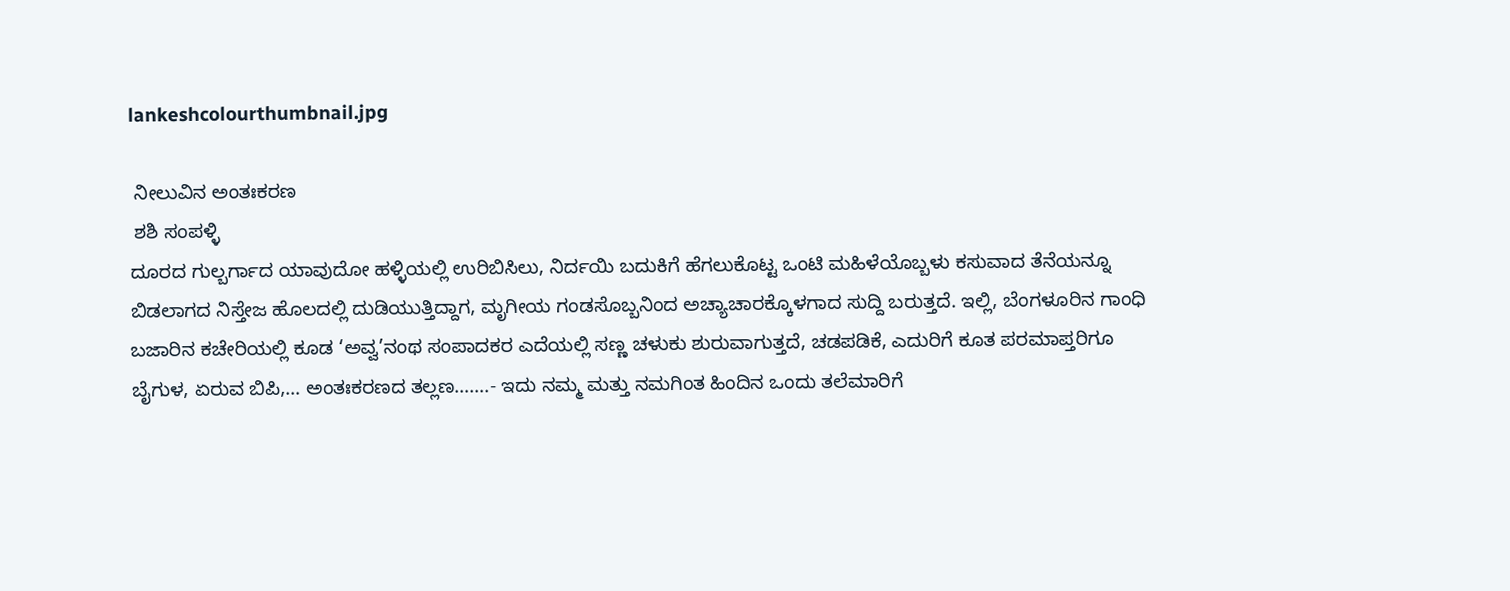lankeshcolourthumbnail.jpg

 ನೀಲುವಿನ ಅಂತಃಕರಣ
 ಶಶಿ ಸಂಪಳ್ಳಿ
ದೂರದ ಗುಲ್ಬರ್ಗಾದ ಯಾವುದೋ ಹಳ್ಳಿಯಲ್ಲಿ ಉರಿಬಿಸಿಲು, ನಿರ್ದಯಿ ಬದುಕಿಗೆ ಹೆಗಲುಕೊಟ್ಟ ಒಂಟಿ ಮಹಿಳೆಯೊಬ್ಬಳು ಕಸುವಾದ ತೆನೆಯನ್ನೂ ಬಿಡಲಾಗದ ನಿಸ್ತೇಜ ಹೊಲದಲ್ಲಿ ದುಡಿಯುತ್ತಿದ್ದಾಗ, ಮೃಗೀಯ ಗಂಡಸೊಬ್ಬನಿಂದ ಅಚ್ಯಾಚಾರಕ್ಕೊಳಗಾದ ಸುದ್ದಿ ಬರುತ್ತದೆ. ಇಲ್ಲಿ, ಬೆಂಗಳೂರಿನ ಗಾಂಧಿ ಬಜಾರಿನ ಕಚೇರಿಯಲ್ಲಿ ಕೂಡ ‘ಅವ್ವ’ನಂಥ ಸಂಪಾದಕರ ಎದೆಯಲ್ಲಿ ಸಣ್ಣ ಚಳುಕು ಶುರುವಾಗುತ್ತದೆ, ಚಡಪಡಿಕೆ, ಎದುರಿಗೆ ಕೂತ ಪರಮಾಪ್ತರಿಗೂ ಬೈಗುಳ, ಏರುವ ಬಿಪಿ,… ಅಂತಃಕರಣದ ತಲ್ಲಣ…….- ಇದು ನಮ್ಮ ಮತ್ತು ನಮಗಿಂತ ಹಿಂದಿನ ಒಂದು ತಲೆಮಾರಿಗೆ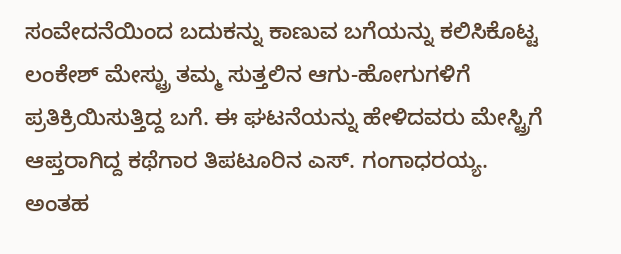ಸಂವೇದನೆಯಿಂದ ಬದುಕನ್ನು ಕಾಣುವ ಬಗೆಯನ್ನು ಕಲಿಸಿಕೊಟ್ಟ ಲಂಕೇಶ್ ಮೇಸ್ಟ್ರು ತಮ್ಮ ಸುತ್ತಲಿನ ಆಗು-ಹೋಗುಗಳಿಗೆ ಪ್ರತಿಕ್ರಿಯಿಸುತ್ತಿದ್ದ ಬಗೆ. ಈ ಘಟನೆಯನ್ನು ಹೇಳಿದವರು ಮೇಸ್ಟ್ರಿಗೆ ಆಪ್ತರಾಗಿದ್ದ ಕಥೆಗಾರ ತಿಪಟೂರಿನ ಎಸ್. ಗಂಗಾಧರಯ್ಯ. ಅಂತಹ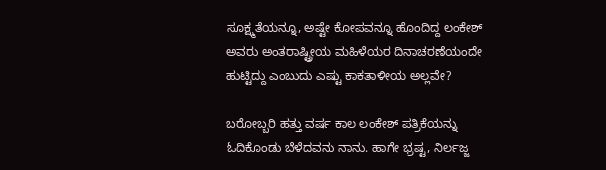ಸೂಕ್ಷ್ಮತೆಯನ್ನೂ, ಅಷ್ಟೇ ಕೋಪವನ್ನೂ ಹೊಂದಿದ್ದ ಲಂಕೇಶ್ ಅವರು ಅಂತರಾಷ್ಟ್ರೀಯ ಮಹಿಳೆಯರ ದಿನಾಚರಣೆಯಂದೇ ಹುಟ್ಟಿದ್ದು ಎಂಬುದು ಎಷ್ಟು ಕಾಕತಾಳೀಯ ಅಲ್ಲವೇ?

ಬರೋಬ್ಬರಿ ಹತ್ತು ವರ್ಷ ಕಾಲ ಲಂಕೇಶ್ ಪತ್ರಿಕೆಯನ್ನು ಓದಿಕೊಂಡು ಬೆಳೆದವನು ನಾನು. ಹಾಗೇ ಭ್ರಷ್ಟ, ನಿರ್ಲಜ್ಜ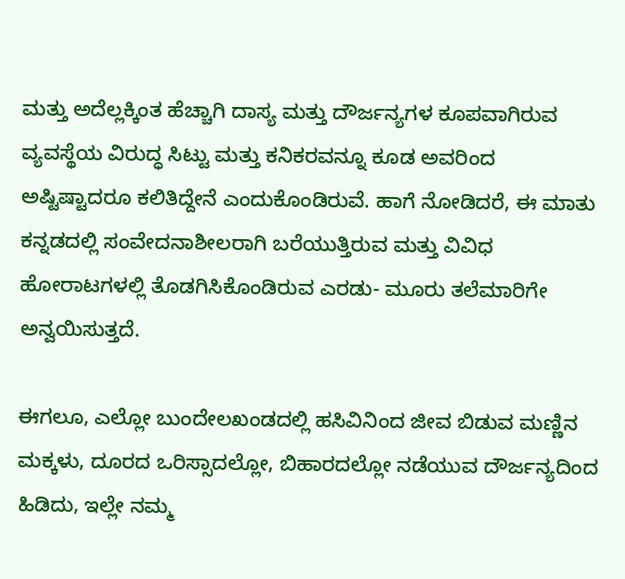ಮತ್ತು ಅದೆಲ್ಲಕ್ಕಿಂತ ಹೆಚ್ಚಾಗಿ ದಾಸ್ಯ ಮತ್ತು ದೌರ್ಜನ್ಯಗಳ ಕೂಪವಾಗಿರುವ ವ್ಯವಸ್ಥೆಯ ವಿರುದ್ಧ ಸಿಟ್ಟು ಮತ್ತು ಕನಿಕರವನ್ನೂ ಕೂಡ ಅವರಿಂದ ಅಷ್ಟಿಷ್ಟಾದರೂ ಕಲಿತಿದ್ದೇನೆ ಎಂದುಕೊಂಡಿರುವೆ. ಹಾಗೆ ನೋಡಿದರೆ, ಈ ಮಾತು ಕನ್ನಡದಲ್ಲಿ ಸಂವೇದನಾಶೀಲರಾಗಿ ಬರೆಯುತ್ತಿರುವ ಮತ್ತು ವಿವಿಧ ಹೋರಾಟಗಳಲ್ಲಿ ತೊಡಗಿಸಿಕೊಂಡಿರುವ ಎರಡು- ಮೂರು ತಲೆಮಾರಿಗೇ ಅನ್ವಯಿಸುತ್ತದೆ.

ಈಗಲೂ, ಎಲ್ಲೋ ಬುಂದೇಲಖಂಡದಲ್ಲಿ ಹಸಿವಿನಿಂದ ಜೀವ ಬಿಡುವ ಮಣ್ಣಿನ ಮಕ್ಕಳು, ದೂರದ ಒರಿಸ್ಸಾದಲ್ಲೋ, ಬಿಹಾರದಲ್ಲೋ ನಡೆಯುವ ದೌರ್ಜನ್ಯದಿಂದ ಹಿಡಿದು, ಇಲ್ಲೇ ನಮ್ಮ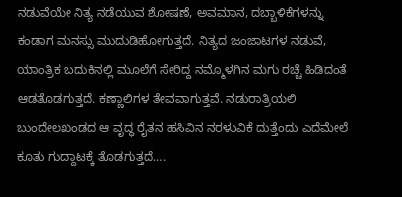ನಡುವೆಯೇ ನಿತ್ಯ ನಡೆಯುವ ಶೋಷಣೆ, ಅವಮಾನ, ದಬ್ಬಾಳಿಕೆಗಳನ್ನು ಕಂಡಾಗ ಮನಸ್ಸು ಮುದುಡಿಹೋಗುತ್ತದೆ. ನಿತ್ಯದ ಜಂಜಾಟಗಳ ನಡುವೆ, ಯಾಂತ್ರಿಕ ಬದುಕಿನಲ್ಲಿ ಮೂಲೆಗೆ ಸೇರಿದ್ದ ನಮ್ಮೊಳಗಿನ ಮಗು ರಚ್ಚೆ ಹಿಡಿದಂತೆ ಆಡತೊಡಗುತ್ತದೆ. ಕಣ್ಣಾಲಿಗಳ ತೇವವಾಗುತ್ತವೆ. ನಡುರಾತ್ರಿಯಲಿ ಬುಂದೇಲಖಂಡದ ಆ ವೃದ್ಧ ರೈತನ ಹಸಿವಿನ ನರಳುವಿಕೆ ದುತ್ತೆಂದು ಎದೆಮೇಲೆ ಕೂತು ಗುದ್ದಾಟಕ್ಕೆ ತೊಡಗುತ್ತದೆ….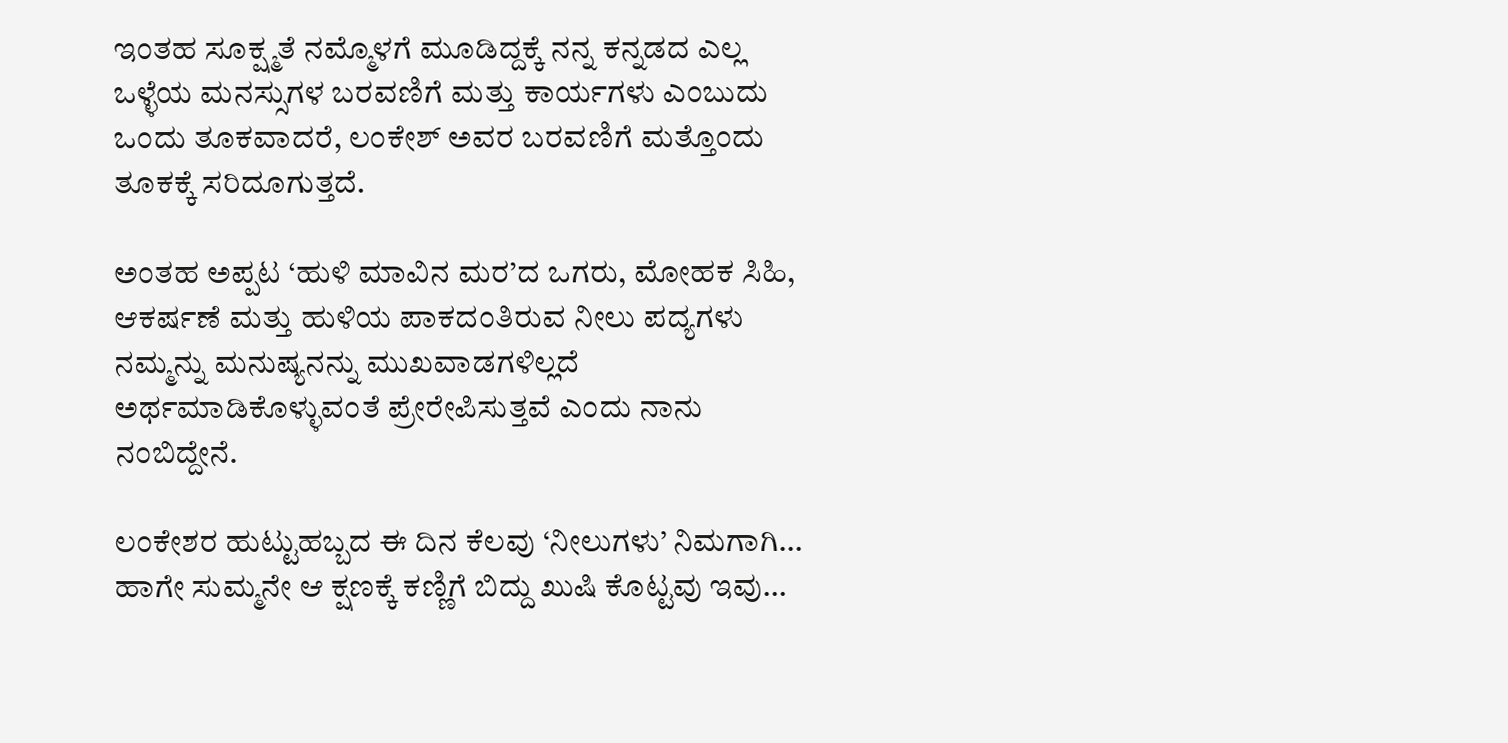ಇಂತಹ ಸೂಕ್ಷ್ಮತೆ ನಮ್ಮೊಳಗೆ ಮೂಡಿದ್ದಕ್ಕೆ ನನ್ನ ಕನ್ನಡದ ಎಲ್ಲ ಒಳ್ಳೆಯ ಮನಸ್ಸುಗಳ ಬರವಣಿಗೆ ಮತ್ತು ಕಾರ್ಯಗಳು ಎಂಬುದು ಒಂದು ತೂಕವಾದರೆ, ಲಂಕೇಶ್ ಅವರ ಬರವಣಿಗೆ ಮತ್ತೊಂದು ತೂಕಕ್ಕೆ ಸರಿದೂಗುತ್ತದೆ.

ಅಂತಹ ಅಪ್ಪಟ ‘ಹುಳಿ ಮಾವಿನ ಮರ’ದ ಒಗರು, ಮೋಹಕ ಸಿಹಿ, ಆಕರ್ಷಣೆ ಮತ್ತು ಹುಳಿಯ ಪಾಕದಂತಿರುವ ನೀಲು ಪದ್ಯಗಳು ನಮ್ಮನ್ನು ಮನುಷ್ಯನನ್ನು ಮುಖವಾಡಗಳಿಲ್ಲದೆ ಅರ್ಥಮಾಡಿಕೊಳ್ಳುವಂತೆ ಪ್ರೇರೇಪಿಸುತ್ತವೆ ಎಂದು ನಾನು ನಂಬಿದ್ದೇನೆ.

ಲಂಕೇಶರ ಹುಟ್ಟುಹಬ್ಬದ ಈ ದಿನ ಕೆಲವು ‘ನೀಲುಗಳು’ ನಿಮಗಾಗಿ… ಹಾಗೇ ಸುಮ್ಮನೇ ಆ ಕ್ಷಣಕ್ಕೆ ಕಣ್ಣಿಗೆ ಬಿದ್ದು ಖುಷಿ ಕೊಟ್ಟವು ಇವು…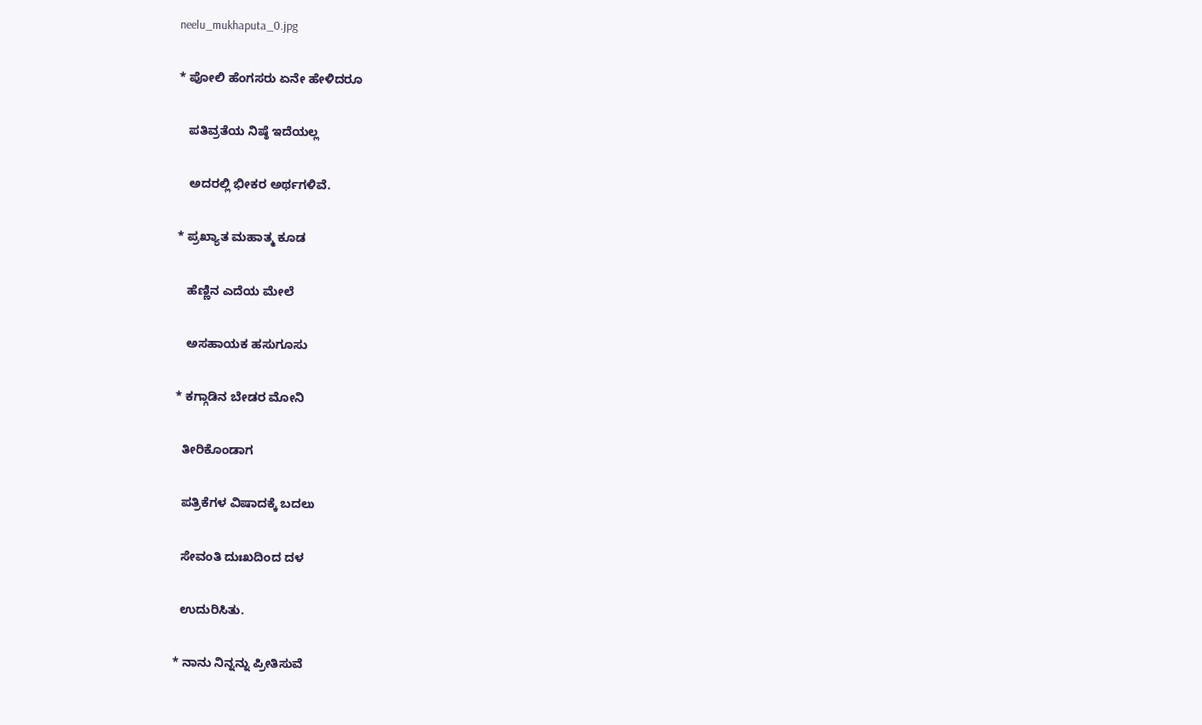neelu_mukhaputa_0.jpg

* ಪೋಲಿ ಹೆಂಗಸರು ಏನೇ ಹೇಳಿದರೂ

   ಪತಿವ್ರತೆಯ ನಿಷ್ಠೆ ಇದೆಯಲ್ಲ

   ಅದರಲ್ಲಿ ಭೀಕರ ಅರ್ಥಗಳಿವೆ.

* ಪ್ರಖ್ಯಾತ ಮಹಾತ್ಮ ಕೂಡ

   ಹೆಣ್ಣಿನ ಎದೆಯ ಮೇಲೆ

   ಅಸಹಾಯಕ ಹಸುಗೂಸು

* ಕಗ್ಗಾಡಿನ ಬೇಡರ ಮೋನಿ

  ತೀರಿಕೊಂಡಾಗ

  ಪತ್ರಿಕೆಗಳ ವಿಷಾದಕ್ಕೆ ಬದಲು

  ಸೇವಂತಿ ದುಃಖದಿಂದ ದಳ

  ಉದುರಿಸಿತು.

* ನಾನು ನಿನ್ನನ್ನು ಪ್ರೀತಿಸುವೆ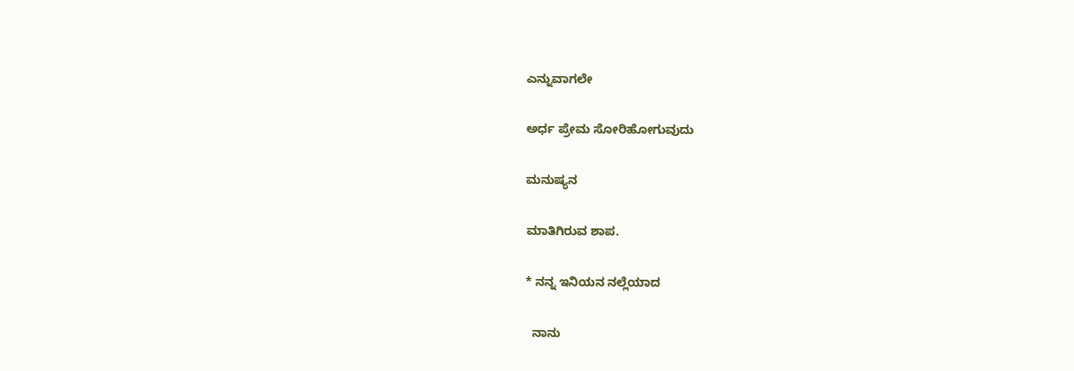ಎನ್ನುವಾಗಲೇ

ಅರ್ಧ ಪ್ರೇಮ ಸೋರಿಹೋಗುವುದು

ಮನುಷ್ಯನ

ಮಾತಿಗಿರುವ ಶಾಪ.

* ನನ್ನ ಇನಿಯನ ನಲ್ಲೆಯಾದ

  ನಾನು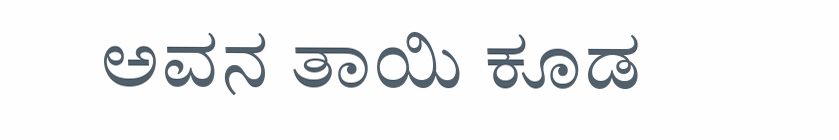ಅವನ ತಾಯಿ ಕೂಡ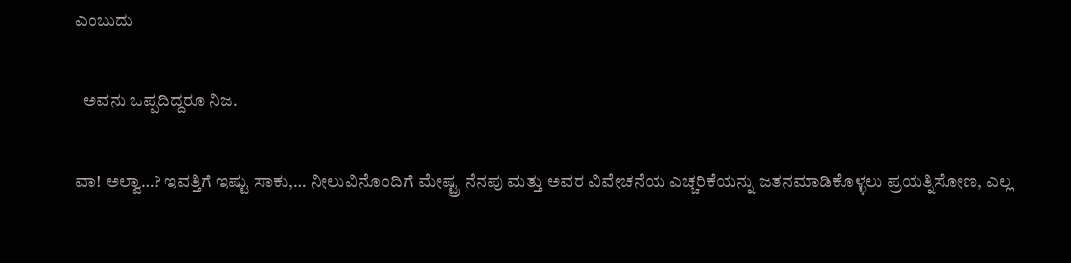ಎಂಬುದು

  ಅವನು ಒಪ್ಪದಿದ್ದರೂ ನಿಜ.

ವಾ! ಅಲ್ವಾ…? ಇವತ್ತಿಗೆ ಇಷ್ಟು ಸಾಕು,… ನೀಲುವಿನೊಂದಿಗೆ ಮೇಷ್ಟ್ರ ನೆನಪು ಮತ್ತು ಅವರ ವಿವೇಚನೆಯ ಎಚ್ಚರಿಕೆಯನ್ನು ಜತನಮಾಡಿಕೊಳ್ಳಲು ಪ್ರಯತ್ನಿಸೋಣ, ಎಲ್ಲ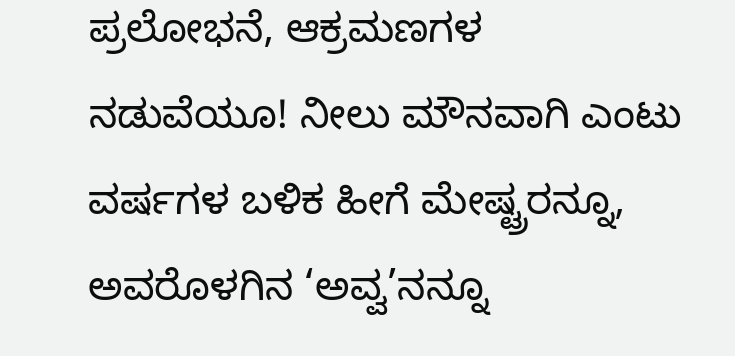ಪ್ರಲೋಭನೆ, ಆಕ್ರಮಣಗಳ ನಡುವೆಯೂ! ನೀಲು ಮೌನವಾಗಿ ಎಂಟು ವರ್ಷಗಳ ಬಳಿಕ ಹೀಗೆ ಮೇಷ್ಟ್ರರನ್ನೂ, ಅವರೊಳಗಿನ ‘ಅವ್ವ’ನನ್ನೂ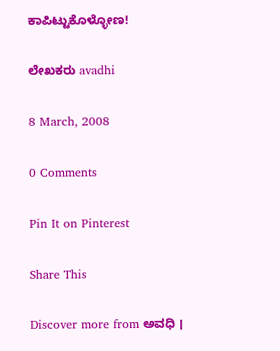ಕಾಪಿಟ್ಟುಕೊಳ್ಳೋಣ!

ಲೇಖಕರು avadhi

8 March, 2008

0 Comments

Pin It on Pinterest

Share This

Discover more from ಅವಧಿ ।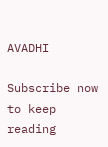AVADHI

Subscribe now to keep reading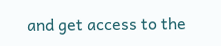and get access to the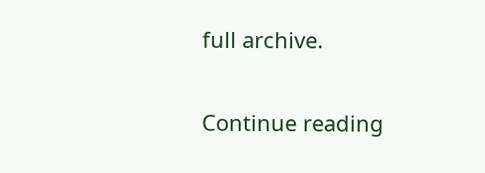full archive.

Continue reading